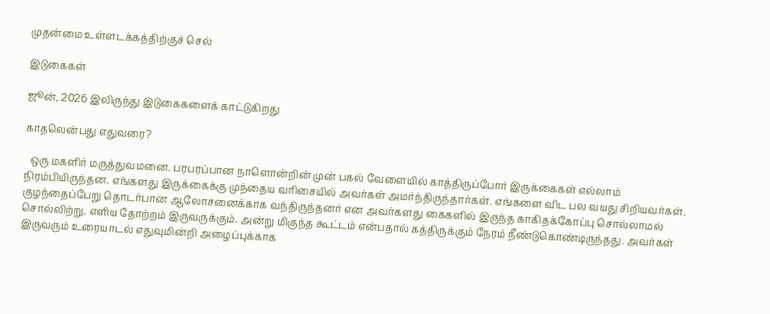முதன்மை உள்ளடக்கத்திற்குச் செல்

இடுகைகள்

ஜூன், 2026 இலிருந்து இடுகைகளைக் காட்டுகிறது

காதலென்பது எதுவரை?

  ஒரு மகளிர் மருத்துவமனை. பரபரப்பான நாளொன்றின் முன் பகல் வேளையில் காத்திருப்போர் இருக்கைகள் எல்லாம் நிரம்பியிருந்தன. எங்களது இருக்கைக்கு முந்தைய வரிசையில் அவர்கள் அமர்ந்திருந்தார்கள். எங்களை விட பல வயது சிறியவர்கள். குழந்தைப்பேறு தொடர்பான ஆலோசனைக்காக வந்திருந்தனர் என அவர்களது கைகளில் இருந்த காகிதக்கோப்பு சொல்லாமல் சொல்லிற்று. எளிய தோற்றம் இருவருக்கும். அன்று மிகுந்த கூட்டம் என்பதால் கத்திருக்கும் நேரம் நீண்டுகொண்டிருந்தது. அவர்கள் இருவரும் உரையாடல் எதுவுமின்றி அழைப்புக்காக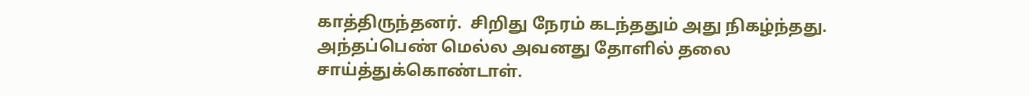காத்திருந்தனர்.  சிறிது நேரம் கடந்ததும் அது நிகழ்ந்தது. அந்தப்பெண் மெல்ல அவனது தோளில் தலை சாய்த்துக்கொண்டாள்.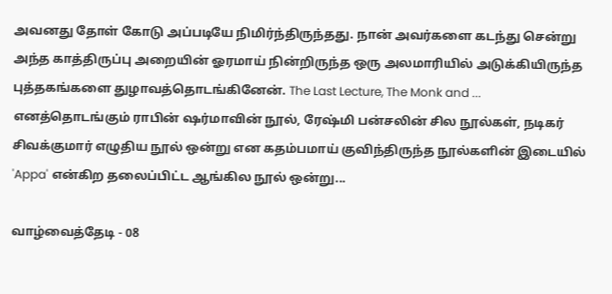அவனது தோள் கோடு அப்படியே நிமிர்ந்திருந்தது. நான் அவர்களை கடந்து சென்று அந்த காத்திருப்பு அறையின் ஓரமாய் நின்றிருந்த ஒரு அலமாரியில் அடுக்கியிருந்த புத்தகங்களை துழாவத்தொடங்கினேன். The Last Lecture, The Monk and ... எனத்தொடங்கும் ராபின் ஷர்மாவின் நூல், ரேஷ்மி பன்சலின் சில நூல்கள், நடிகர் சிவக்குமார் எழுதிய நூல் ஒன்று என கதம்பமாய் குவிந்திருந்த நூல்களின் இடையில் 'Appa' என்கிற தலைப்பிட்ட ஆங்கில நூல் ஒன்று...

வாழ்வைத்தேடி - 08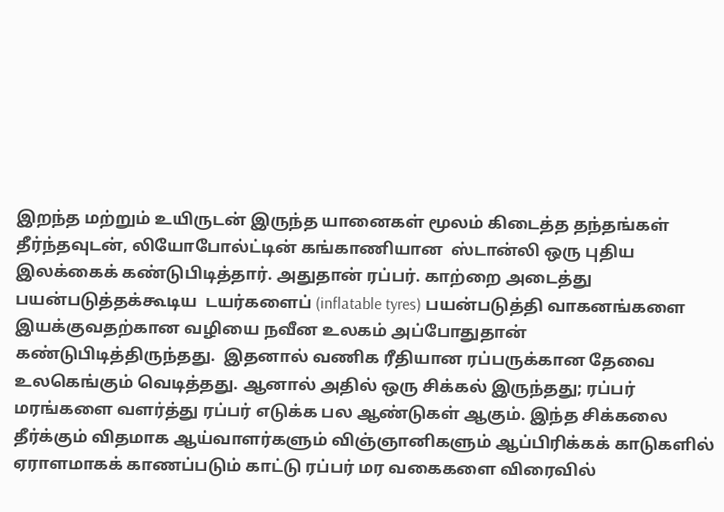இறந்த மற்றும் உயிருடன் இருந்த யானைகள் மூலம் கிடைத்த தந்தங்கள் தீர்ந்தவுடன், லியோபோல்ட்டின் கங்காணியான  ஸ்டான்லி ஒரு புதிய இலக்கைக் கண்டுபிடித்தார். அதுதான் ரப்பர். காற்றை அடைத்து பயன்படுத்தக்கூடிய  டயர்களைப் (inflatable tyres) பயன்படுத்தி வாகனங்களை இயக்குவதற்கான வழியை நவீன உலகம் அப்போதுதான் கண்டுபிடித்திருந்தது.  இதனால் வணிக ரீதியான ரப்பருக்கான தேவை உலகெங்கும் வெடித்தது. ஆனால் அதில் ஒரு சிக்கல் இருந்தது; ரப்பர் மரங்களை வளர்த்து ரப்பர் எடுக்க பல ஆண்டுகள் ஆகும். இந்த சிக்கலை தீர்க்கும் விதமாக ஆய்வாளர்களும் விஞ்ஞானிகளும் ஆப்பிரிக்கக் காடுகளில் ஏராளமாகக் காணப்படும் காட்டு ரப்பர் மர வகைகளை விரைவில்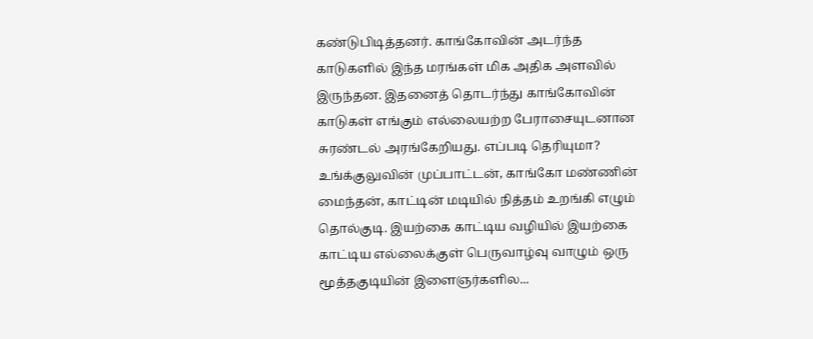கண்டுபிடித்தனர். காங்கோவின் அடர்ந்த காடுகளில் இந்த மரங்கள் மிக அதிக அளவில் இருந்தன. இதனைத் தொடர்ந்து காங்கோவின் காடுகள் எங்கும் எல்லையற்ற பேராசையுடனான சுரண்டல் அரங்கேறியது. எப்படி தெரியுமா? உங்க்குலுவின் முப்பாட்டன், காங்கோ மண்ணின் மைந்தன், காட்டின் மடியில் நித்தம் உறங்கி எழும் தொல்குடி. இயற்கை காட்டிய வழியில் இயற்கை காட்டிய எல்லைக்குள் பெருவாழ்வு வாழும் ஒரு மூத்தகுடியின் இளைஞர்களில...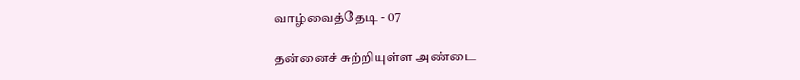வாழ்வைத்தேடி - 07

தன்னைச் சுற்றியுள்ள அண்டை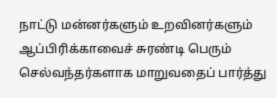நாட்டு மன்னர்களும் உறவினர்களும் ஆப்பிரிக்காவைச் சுரண்டி பெரும் செல்வந்தர்களாக மாறுவதைப் பார்த்து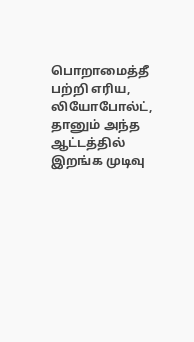பொறாமைத்தீ பற்றி எரிய,  லியோபோல்ட், தானும் அந்த ஆட்டத்தில் இறங்க முடிவு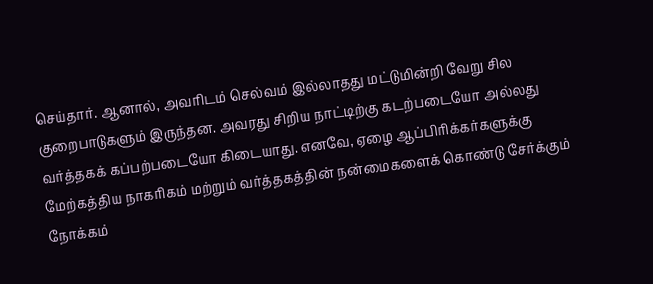செய்தார். ஆனால், அவரிடம் செல்வம் இல்லாதது மட்டுமின்றி வேறு சில குறைபாடுகளும் இருந்தன. அவரது சிறிய நாட்டிற்கு கடற்படையோ அல்லது வர்த்தகக் கப்பற்படையோ கிடையாது. எனவே, ஏழை ஆப்பிரிக்கர்களுக்கு மேற்கத்திய நாகரிகம் மற்றும் வர்த்தகத்தின் நன்மைகளைக் கொண்டு சேர்க்கும் நோக்கம்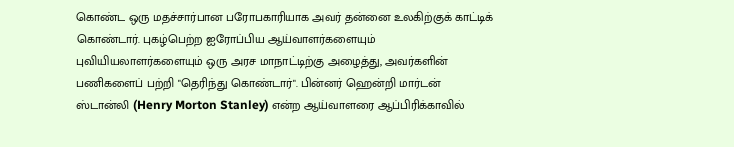கொண்ட ஒரு மதச்சார்பான பரோபகாரியாக அவர் தன்னை உலகிற்குக் காட்டிக் கொண்டார். புகழ்பெற்ற ஐரோப்பிய ஆய்வாளர்களையும் புவியியலாளர்களையும் ஒரு அரச மாநாட்டிற்கு அழைத்து, அவர்களின் பணிகளைப் பற்றி "தெரிந்து கொண்டார்". பின்னர் ஹென்றி மார்டன் ஸ்டான்லி (Henry Morton Stanley) என்ற ஆய்வாளரை ஆப்பிரிக்காவில்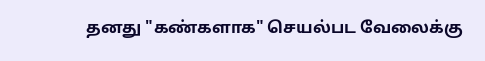தனது "கண்களாக" செயல்பட வேலைக்கு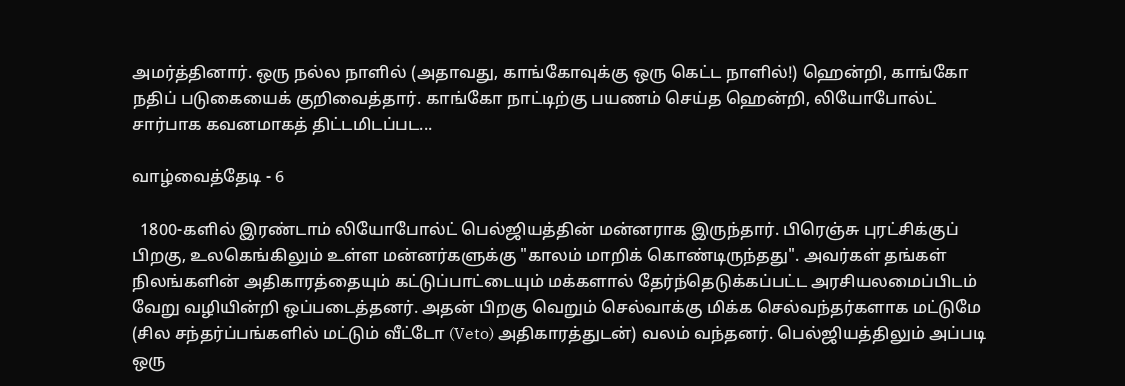அமர்த்தினார். ஒரு நல்ல நாளில் (அதாவது, காங்கோவுக்கு ஒரு கெட்ட நாளில்!) ஹென்றி, காங்கோ நதிப் படுகையைக் குறிவைத்தார். காங்கோ நாட்டிற்கு பயணம் செய்த ஹென்றி, லியோபோல்ட் சார்பாக கவனமாகத் திட்டமிடப்பட...

வாழ்வைத்தேடி - 6

  1800-களில் இரண்டாம் லியோபோல்ட் பெல்ஜியத்தின் மன்னராக இருந்தார். பிரெஞ்சு புரட்சிக்குப் பிறகு, உலகெங்கிலும் உள்ள மன்னர்களுக்கு "காலம் மாறிக் கொண்டிருந்தது". அவர்கள் தங்கள் நிலங்களின் அதிகாரத்தையும் கட்டுப்பாட்டையும் மக்களால் தேர்ந்தெடுக்கப்பட்ட அரசியலமைப்பிடம் வேறு வழியின்றி ஒப்படைத்தனர். அதன் பிறகு வெறும் செல்வாக்கு மிக்க செல்வந்தர்களாக மட்டுமே (சில சந்தர்ப்பங்களில் மட்டும் வீட்டோ (Veto) அதிகாரத்துடன்) வலம் வந்தனர். பெல்ஜியத்திலும் அப்படி ஒரு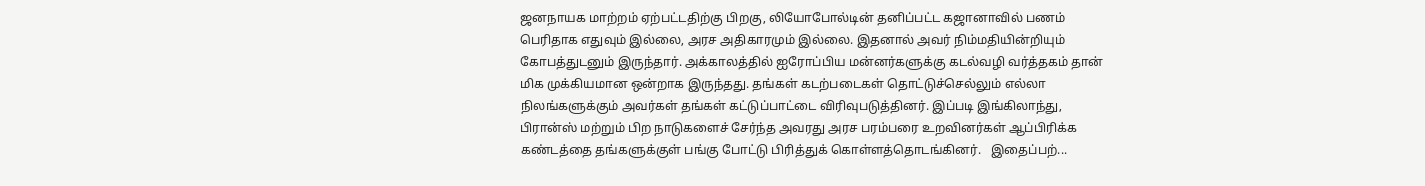ஜனநாயக மாற்றம் ஏற்பட்டதிற்கு பிறகு, லியோபோல்டின் தனிப்பட்ட கஜானாவில் பணம் பெரிதாக எதுவும் இல்லை, அரச அதிகாரமும் இல்லை. இதனால் அவர் நிம்மதியின்றியும் கோபத்துடனும் இருந்தார். அக்காலத்தில் ஐரோப்பிய மன்னர்களுக்கு கடல்வழி வர்த்தகம் தான் மிக முக்கியமான ஒன்றாக இருந்தது. தங்கள் கடற்படைகள் தொட்டுச்செல்லும் எல்லா நிலங்களுக்கும் அவர்கள் தங்கள் கட்டுப்பாட்டை விரிவுபடுத்தினர். இப்படி இங்கிலாந்து, பிரான்ஸ் மற்றும் பிற நாடுகளைச் சேர்ந்த அவரது அரச பரம்பரை உறவினர்கள் ஆப்பிரிக்க கண்டத்தை தங்களுக்குள் பங்கு போட்டு பிரித்துக் கொள்ளத்தொடங்கினர்.   இதைப்பற்...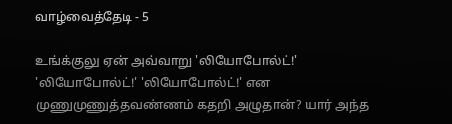வாழ்வைத்தேடி - 5

உங்க்குலு ஏன் அவ்வாறு 'லியோபோல்ட்!' 'லியோபோல்ட்!' 'லியோபோல்ட்!' என முணுமுணுத்தவண்ணம் கதறி அழுதான்? யார் அந்த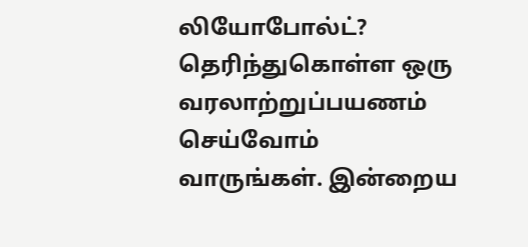லியோபோல்ட்? தெரிந்துகொள்ள ஒரு வரலாற்றுப்பயணம் செய்வோம் வாருங்கள். இன்றைய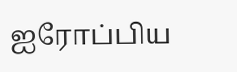ஐரோப்பிய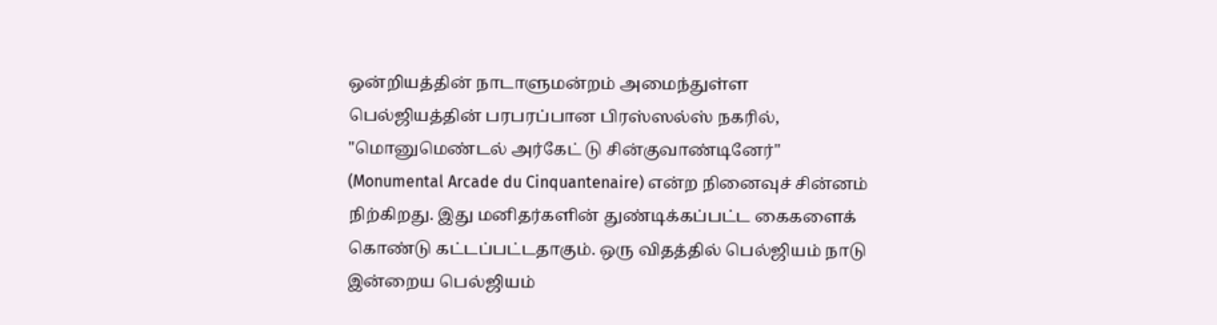ஒன்றியத்தின் நாடாளுமன்றம் அமைந்துள்ள பெல்ஜியத்தின் பரபரப்பான பிரஸ்ஸல்ஸ் நகரில், "மொனுமெண்டல் அர்கேட் டு சின்குவாண்டினேர்" (Monumental Arcade du Cinquantenaire) என்ற நினைவுச் சின்னம் நிற்கிறது. இது மனிதர்களின் துண்டிக்கப்பட்ட கைகளைக் கொண்டு கட்டப்பட்டதாகும். ஒரு விதத்தில் பெல்ஜியம் நாடு இன்றைய பெல்ஜியம்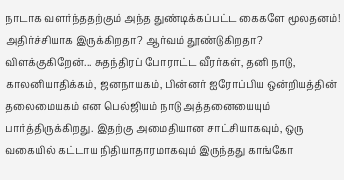நாடாக வளர்ந்ததற்கும் அந்த துண்டிக்கப்பட்ட கைகளே மூலதனம்! அதிர்ச்சியாக இருக்கிறதா? ஆர்வம் தூண்டுகிறதா? விளக்குகிறேன்... சுதந்திரப் போராட்ட வீரர்கள், தனி நாடு, காலனியாதிக்கம், ஜனநாயகம், பின்னர் ஐரோப்பிய ஒன்றியத்தின் தலைமையகம் என பெல்ஜியம் நாடு அத்தனையையும் பார்த்திருக்கிறது. இதற்கு அமைதியான சாட்சியாகவும், ஒரு வகையில் கட்டாய நிதியாதாரமாகவும் இருந்தது காங்கோ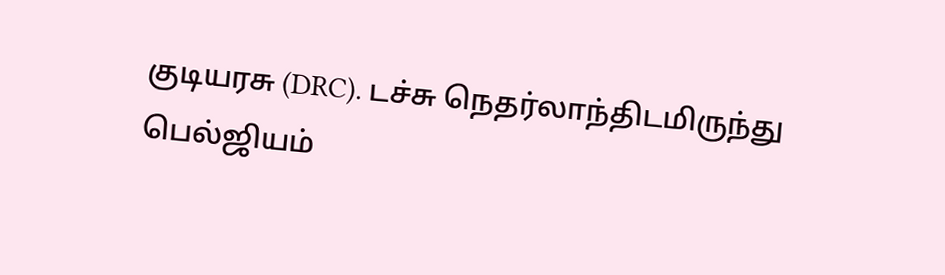குடியரசு (DRC). டச்சு நெதர்லாந்திடமிருந்து பெல்ஜியம்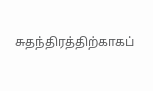சுதந்திரத்திற்காகப்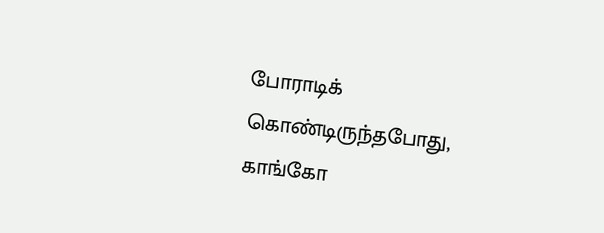போராடிக் கொண்டிருந்தபோது, காங்கோ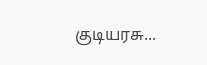குடியரசு...